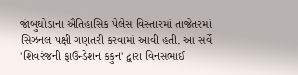જાંબુઘોડાના ઐતિહાસિક પેલેસ વિસ્તારમાં તાજેતરમાં સિઝનલ પક્ષી ગણતરી કરવામાં આવી હતી. આ સર્વે 'શિવરંજની ફાઉન્ડેશન કકુન' દ્વારા વિનસભાઈ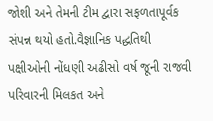જોશી અને તેમની ટીમ દ્વારા સફળતાપૂર્વક સંપન્ન થયો હતો.વૈજ્ઞાનિક પદ્ધતિથી પક્ષીઓની નોંધણી અઢીસો વર્ષ જૂની રાજવી પરિવારની મિલકત અને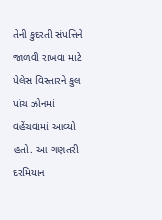તેની કુદરતી સંપત્તિને જાળવી રાખવા માટે પેલેસ વિસ્તારને કુલ પાંચ ઝોનમાં વહેંચવામાં આવ્યો હતો. આ ગણતરી દરમિયાન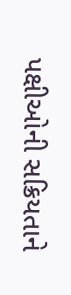પક્ષીઓની સક્રિયતાને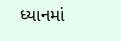ધ્યાનમાં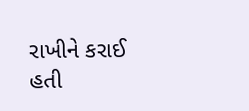રાખીને કરાઈ હતી